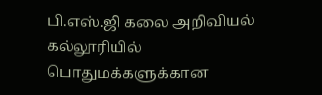பி.எஸ்.ஜி கலை அறிவியல் கல்லூரியில் பொதுமக்களுக்கான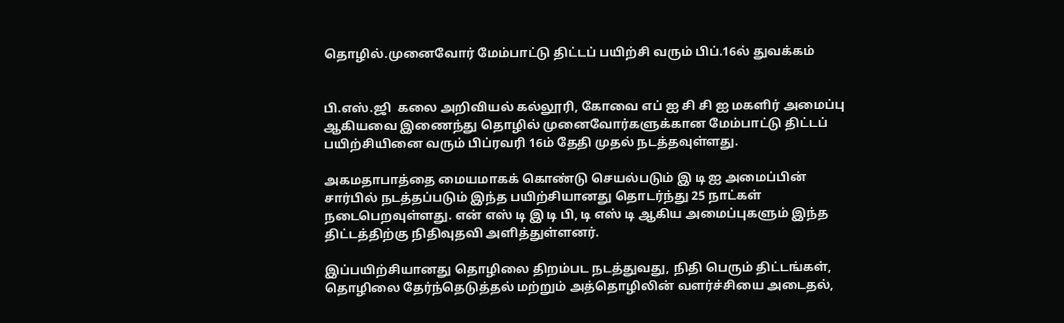தொழில்.முனைவோர் மேம்பாட்டு திட்டப் பயிற்சி வரும் பிப்.16ல் துவக்கம்


பி.எஸ்.ஜி  கலை அறிவியல் கல்லூரி, கோவை எப் ஐ சி சி ஐ மகளிர் அமைப்பு ஆகியவை இணைந்து தொழில் முனைவோர்களுக்கான மேம்பாட்டு திட்டப் பயிற்சியினை வரும் பிப்ரவரி 16ம் தேதி முதல் நடத்தவுள்ளது.

அகமதாபாத்தை மையமாகக் கொண்டு செயல்படும் இ டி ஐ அமைப்பின் சார்பில் நடத்தப்படும் இந்த பயிற்சியானது தொடர்ந்து 25 நாட்கள் நடைபெறவுள்ளது. என் எஸ் டி இ டி பி, டி எஸ் டி ஆகிய அமைப்புகளும் இந்த திட்டத்திற்கு நிதிவுதவி அளித்துள்ளனர்.

இப்பயிற்சியானது தொழிலை திறம்பட நடத்துவது, நிதி பெரும் திட்டங்கள், தொழிலை தேர்ந்தெடுத்தல் மற்றும் அத்தொழிலின் வளர்ச்சியை அடைதல்,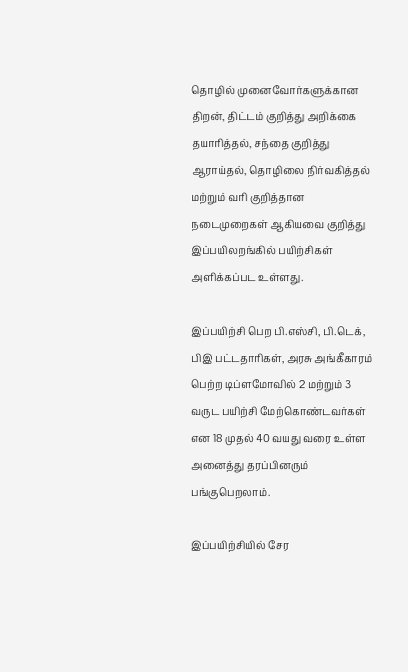தொழில் முனைவோர்களுக்கான திறன், திட்டம் குறித்து அறிக்கை தயாரித்தல், சந்தை குறித்து ஆராய்தல், தொழிலை நிர்வகித்தல் மற்றும் வரி குறித்தான நடைமுறைகள் ஆகியவை குறித்து இப்பயிலறங்கில் பயிற்சிகள் அளிக்கப்பட உள்ளது.

இப்பயிற்சி பெற பி.எஸ்சி, பி.டெக், பிஇ பட்டதாரிகள், அரசு அங்கீகாரம் பெற்ற டிப்ளமோவில் 2 மற்றும் 3 வருட பயிற்சி மேற்கொண்டவர்கள் என 18 முதல் 40 வயது வரை உள்ள அனைத்து தரப்பினரும் பங்குபெறலாம்.

இப்பயிற்சியில் சேர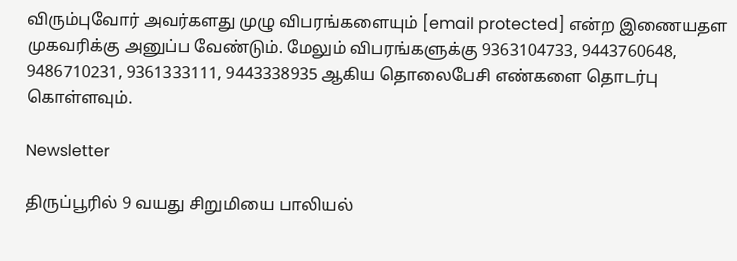விரும்புவோர் அவர்களது முழு விபரங்களையும் [email protected] என்ற இணையதள முகவரிக்கு அனுப்ப வேண்டும். மேலும் விபரங்களுக்கு 9363104733, 9443760648, 9486710231, 9361333111, 9443338935 ஆகிய தொலைபேசி எண்களை தொடர்பு கொள்ளவும்.

Newsletter

திருப்பூரில் 9 வயது சிறுமியை பாலியல்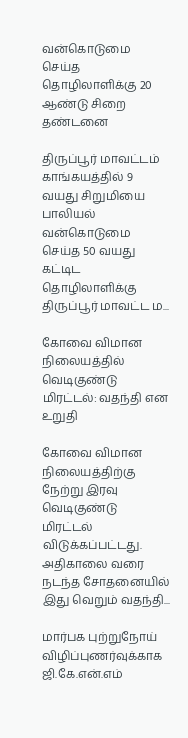வன்கொடுமை செய்த தொழிலாளிக்கு 20 ஆண்டு சிறை தண்டனை

திருப்பூர் மாவட்டம் காங்கயத்தில் 9 வயது சிறுமியை பாலியல் வன்கொடுமை செய்த 50 வயது கட்டிட தொழிலாளிக்கு திருப்பூர் மாவட்ட ம...

கோவை விமான நிலையத்தில் வெடிகுண்டு மிரட்டல்: வதந்தி என உறுதி

கோவை விமான நிலையத்திற்கு நேற்று இரவு வெடிகுண்டு மிரட்டல் விடுக்கப்பட்டது. அதிகாலை வரை நடந்த சோதனையில் இது வெறும் வதந்தி...

மார்பக புற்றுநோய் விழிப்புணர்வுக்காக ஜி.கே.என்.எம்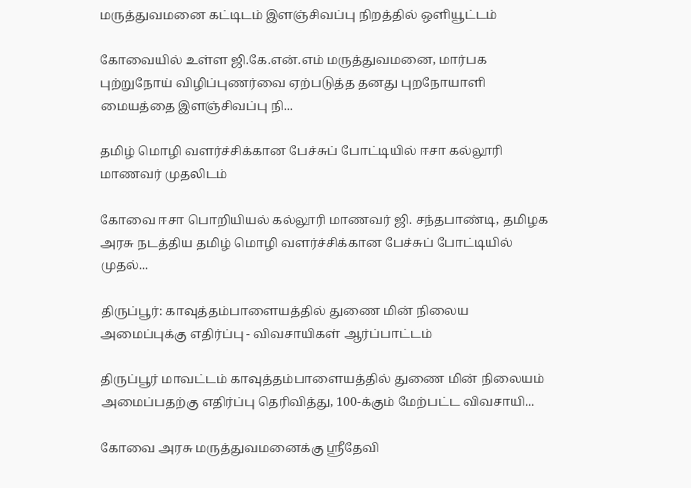மருத்துவமனை கட்டிடம் இளஞ்சிவப்பு நிறத்தில் ஒளியூட்டம்

கோவையில் உள்ள ஜி.கே.என்.எம் மருத்துவமனை, மார்பக புற்றுநோய் விழிப்புணர்வை ஏற்படுத்த தனது புறநோயாளி மையத்தை இளஞ்சிவப்பு நி...

தமிழ் மொழி வளர்ச்சிக்கான பேச்சுப் போட்டியில் ஈசா கல்லூரி மாணவர் முதலிடம்

கோவை ஈசா பொறியியல் கல்லூரி மாணவர் ஜி. சந்தபாண்டி, தமிழக அரசு நடத்திய தமிழ் மொழி வளர்ச்சிக்கான பேச்சுப் போட்டியில் முதல்...

திருப்பூர்: காவுத்தம்பாளையத்தில் துணை மின் நிலைய அமைப்புக்கு எதிர்ப்பு - விவசாயிகள் ஆர்ப்பாட்டம்

திருப்பூர் மாவட்டம் காவுத்தம்பாளையத்தில் துணை மின் நிலையம் அமைப்பதற்கு எதிர்ப்பு தெரிவித்து, 100-க்கும் மேற்பட்ட விவசாயி...

கோவை அரசு மருத்துவமனைக்கு ஸ்ரீதேவி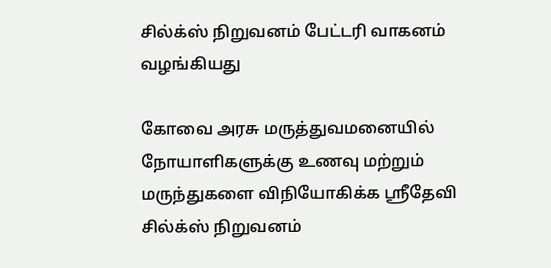சில்க்ஸ் நிறுவனம் பேட்டரி வாகனம் வழங்கியது

கோவை அரசு மருத்துவமனையில் நோயாளிகளுக்கு உணவு மற்றும் மருந்துகளை விநியோகிக்க ஸ்ரீதேவி சில்க்ஸ் நிறுவனம்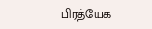பிரத்யேக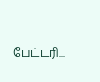பேட்டரி...